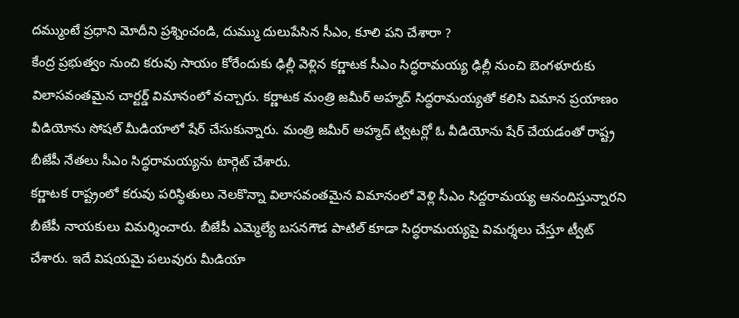దమ్ముంటే ప్రధాని మోదీని ప్రశ్నించండి, దుమ్ము దులుపేసిన సీఎం, కూలి పని చేశారా ?
కేంద్ర ప్రభుత్వం నుంచి కరువు సాయం కోరేందుకు ఢిల్లీ వెళ్లిన కర్ణాటక సీఎం సిద్ధరామయ్య ఢిల్లీ నుంచి బెంగళూరుకు విలాసవంతమైన చార్టర్డ్ విమానంలో వచ్చారు. కర్ణాటక మంత్రి జమీర్ అహ్మద్ సిద్ధరామయ్యతో కలిసి విమాన ప్రయాణం వీడియోను సోషల్ మీడియాలో షేర్ చేసుకున్నారు. మంత్రి జమీర్ అహ్మద్ ట్విటర్లో ఓ వీడియోను షేర్ చేయడంతో రాష్ట్ర బీజేపీ నేతలు సీఎం సిద్ధరామయ్యను టార్గెట్ చేశారు.
కర్ణాటక రాష్ట్రంలో కరువు పరిస్థితులు నెలకొన్నా విలాసవంతమైన విమానంలో వెళ్లి సీఎం సిద్దరామయ్య ఆనందిస్తున్నారని బీజేపీ నాయకులు విమర్శించారు. బీజేపీ ఎమ్మెల్యే బసనగౌడ పాటిల్ కూడా సిద్ధరామయ్యపై విమర్శలు చేస్తూ ట్వీట్ చేశారు. ఇదే విషయమై పలువురు మీడియా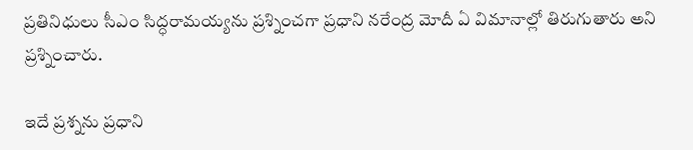ప్రతినిధులు సీఎం సిద్ధరామయ్యను ప్రశ్నించగా ప్రధాని నరేంద్ర మోదీ ఏ విమానాల్లో తిరుగుతారు అని ప్రశ్నించారు.

ఇదే ప్రశ్నను ప్రధాని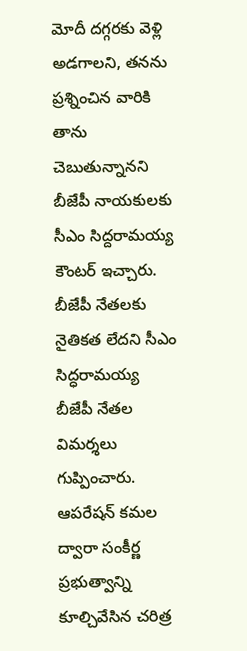మోదీ దగ్గరకు వెళ్లి అడగాలని, తనను ప్రశ్నించిన వారికి తాను చెబుతున్నానని బీజేపీ నాయకులకు సీఎం సిద్దరామయ్య కౌంటర్ ఇచ్చారు. బీజేపీ నేతలకు నైతికత లేదని సీఎం సిద్ధరామయ్య బీజేపీ నేతల విమర్శలు గుప్పించారు. ఆపరేషన్ కమల ద్వారా సంకీర్ణ ప్రభుత్వాన్ని కూల్చివేసిన చరిత్ర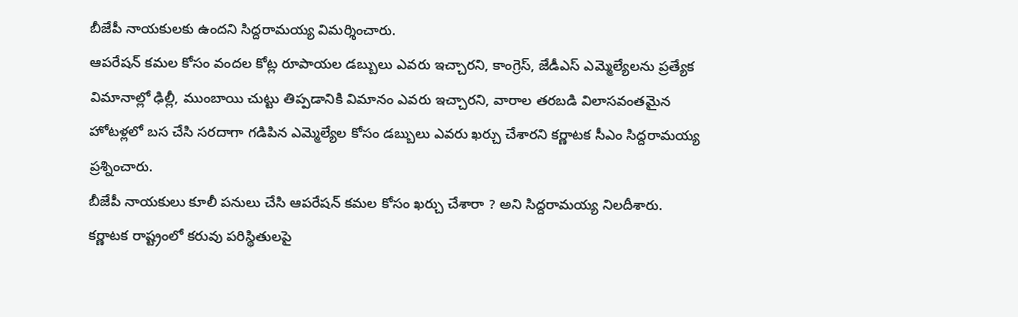బీజేపీ నాయకులకు ఉందని సిద్దరామయ్య విమర్శించారు.
ఆపరేషన్ కమల కోసం వందల కోట్ల రూపాయల డబ్బులు ఎవరు ఇచ్చారని, కాంగ్రెస్, జేడీఎస్ ఎమ్మెల్యేలను ప్రత్యేక విమానాల్లో ఢిల్లీ, ముంబాయి చుట్టు తిప్పడానికి విమానం ఎవరు ఇచ్చారని, వారాల తరబడి విలాసవంతమైన హోటళ్లలో బస చేసి సరదాగా గడిపిన ఎమ్మెల్యేల కోసం డబ్బులు ఎవరు ఖర్చు చేశారని కర్ణాటక సీఎం సిద్దరామయ్య ప్రశ్నించారు.
బీజేపీ నాయకులు కూలీ పనులు చేసి ఆపరేషన్ కమల కోసం ఖర్చు చేశారా ? అని సిద్దరామయ్య నిలదీశారు. కర్ణాటక రాష్ట్రంలో కరువు పరిస్థితులపై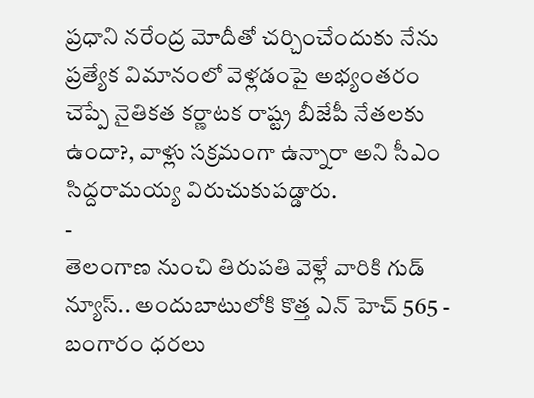ప్రధాని నరేంద్ర మోదీతో చర్చించేందుకు నేను ప్రత్యేక విమానంలో వెళ్లడంపై అభ్యంతరం చెప్పే నైతికత కర్ణాటక రాష్ట్ర బీజేపీ నేతలకు ఉందా?, వాళ్లు సక్రమంగా ఉన్నారా అని సీఎం సిద్దరామయ్య విరుచుకుపడ్డారు.
-
తెలంగాణ నుంచి తిరుపతి వెళ్లే వారికి గుడ్ న్యూస్.. అందుబాటులోకి కొత్త ఎన్ హెచ్ 565 -
బంగారం ధరలు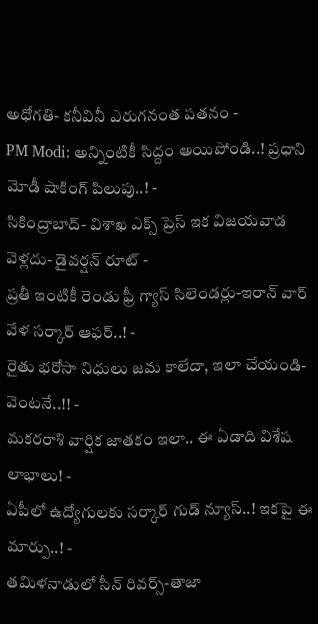అధోగతి- కనీవినీ ఎరుగనంత పతనం -
PM Modi: అన్నింటికీ సిద్దం అయిపోండి..! ప్రధాని మోడీ షాకింగ్ పిలుపు..! -
సికింద్రాబాద్- విశాఖ ఎక్స్ ప్రెస్ ఇక విజయవాడ వెళ్లదు- డైవర్షన్ రూట్ -
ప్రతీ ఇంటికీ రెండు ఫ్రీ గ్యాస్ సిలెండర్లు-ఇరాన్ వార్ వేళ సర్కార్ ఆఫర్..! -
రైతు భరోసా నిధులు జమ కాలేదా, ఇలా చేయండి- వెంటనే..!! -
మకరరాశి వార్షిక జాతకం ఇలా.. ఈ ఏడాది విశేష లాభాలు! -
ఏపీలో ఉద్యోగులకు సర్కార్ గుడ్ న్యూస్..! ఇకపై ఈ మార్పు..! -
తమిళనాడులో సీన్ రివర్స్-తాజా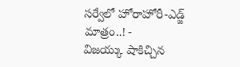సర్వేలో హోరాహోరీ-ఎడ్జ్ మాత్రం..! -
విజయ్కు షాకిచ్చిన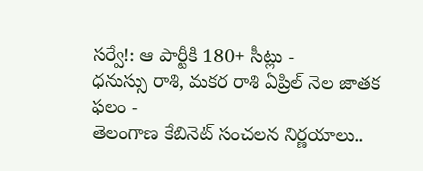సర్వే!: ఆ పార్టీకి 180+ సీట్లు -
ధనుస్సు రాశి, మకర రాశి ఏప్రిల్ నెల జాతక ఫలం -
తెలంగాణ కేబినెట్ సంచలన నిర్ణయాలు..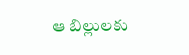ఆ బిల్లులకు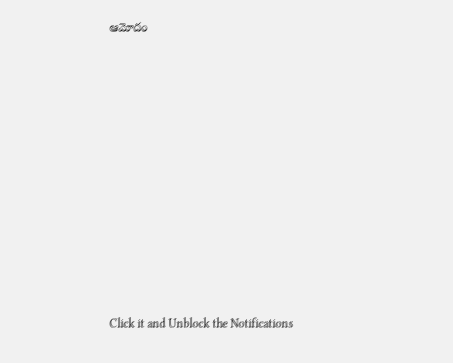ఆమోదం












Click it and Unblock the Notifications